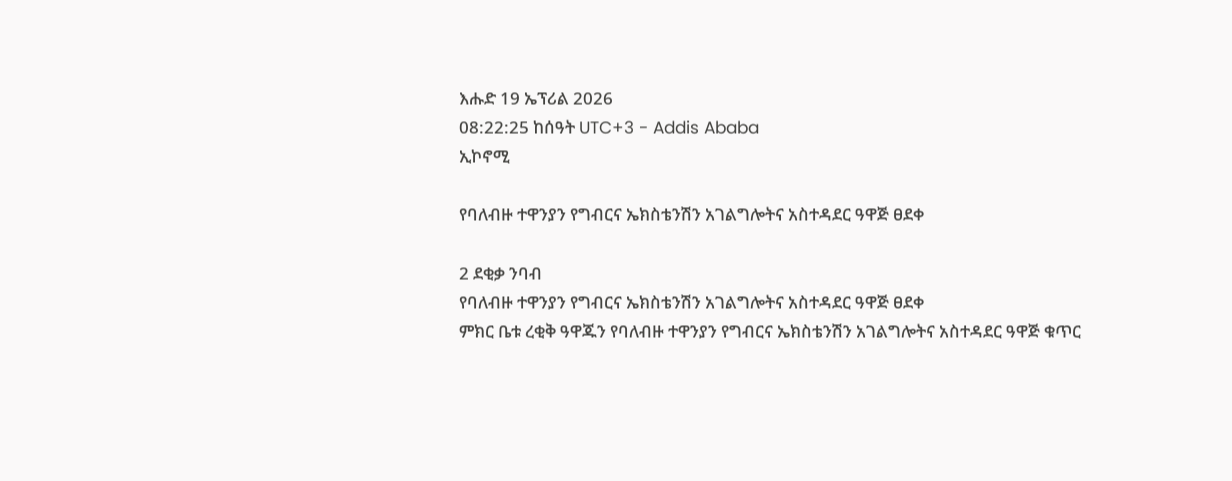እሑድ 19 ኤፕሪል 2026
08:22:25 ከሰዓት UTC+3 - Addis Ababa
ኢኮኖሚ

የባለብዙ ተዋንያን የግብርና ኤክስቴንሽን አገልግሎትና አስተዳደር ዓዋጅ ፀደቀ

2 ደቂቃ ንባብ
የባለብዙ ተዋንያን የግብርና ኤክስቴንሽን አገልግሎትና አስተዳደር ዓዋጅ ፀደቀ
ምክር ቤቱ ረቂቅ ዓዋጁን የባለብዙ ተዋንያን የግብርና ኤክስቴንሽን አገልግሎትና አስተዳደር ዓዋጅ ቁጥር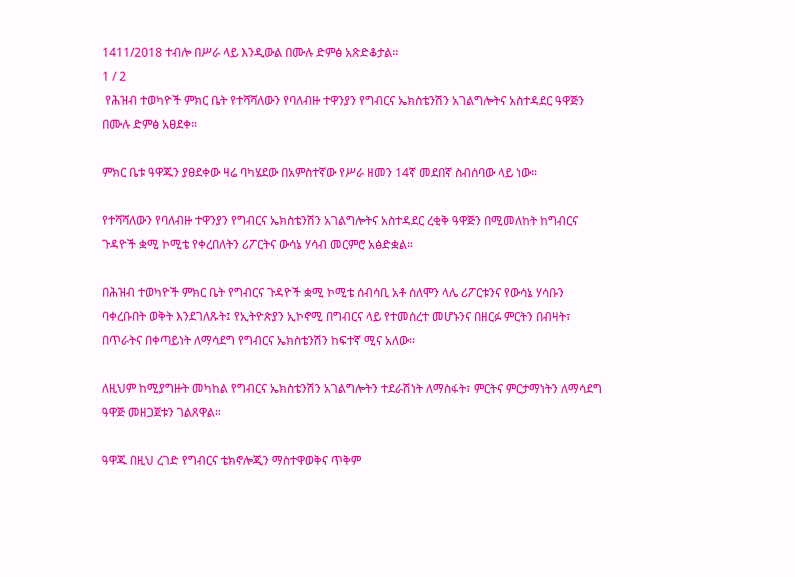1411/2018 ተብሎ በሥራ ላይ እንዲውል በሙሉ ድምፅ አጽድቆታል፡፡
1 / 2
 የሕዝብ ተወካዮች ምክር ቤት የተሻሻለውን የባለብዙ ተዋንያን የግብርና ኤክስቴንሽን አገልግሎትና አስተዳደር ዓዋጅን በሙሉ ድምፅ አፀደቀ።

ምክር ቤቱ ዓዋጁን ያፀደቀው ዛሬ ባካሄደው በአምስተኛው የሥራ ዘመን 14ኛ መደበኛ ስብሰባው ላይ ነው።

የተሻሻለውን የባለብዙ ተዋንያን የግብርና ኤክስቴንሽን አገልግሎትና አስተዳደር ረቂቅ ዓዋጅን በሚመለከት ከግብርና ጉዳዮች ቋሚ ኮሚቴ የቀረበለትን ሪፖርትና ውሳኔ ሃሳብ መርምሮ አፅድቋል።

በሕዝብ ተወካዮች ምክር ቤት የግብርና ጉዳዮች ቋሚ ኮሚቴ ሰብሳቢ አቶ ሰለሞን ላሌ ሪፖርቱንና የውሳኔ ሃሳቡን ባቀረቡበት ወቅት እንደገለጹት፤ የኢትዮጵያን ኢኮኖሚ በግብርና ላይ የተመሰረተ መሆኑንና በዘርፉ ምርትን በብዛት፣ በጥራትና በቀጣይነት ለማሳደግ የግብርና ኤክስቴንሽን ከፍተኛ ሚና አለው፡፡

ለዚህም ከሚያግዙት መካከል የግብርና ኤክስቴንሽን አገልግሎትን ተደራሽነት ለማስፋት፣ ምርትና ምርታማነትን ለማሳደግ ዓዋጅ መዘጋጀቱን ገልጸዋል።

ዓዋጁ በዚህ ረገድ የግብርና ቴክኖሎጂን ማስተዋወቅና ጥቅም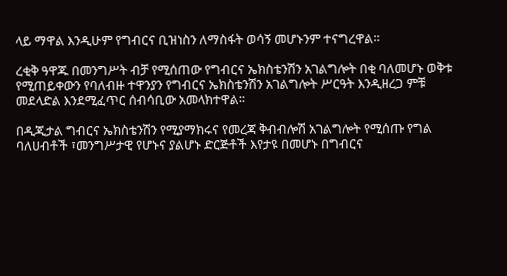ላይ ማዋል እንዲሁም የግብርና ቢዝነስን ለማስፋት ወሳኝ መሆኑንም ተናግረዋል።

ረቂቅ ዓዋጁ በመንግሥት ብቻ የሚሰጠው የግብርና ኤክስቴንሽን አገልግሎት በቂ ባለመሆኑ ወቅቱ የሚጠይቀውን የባለብዙ ተዋንያን የግብርና ኤክስቴንሽን አገልግሎት ሥርዓት እንዲዘረጋ ምቹ መደላድል እንደሚፈጥር ሰብሳቢው አመላክተዋል፡፡

በዲጂታል ግብርና ኤክስቴንሽን የሚያማክሩና የመረጃ ቅብብሎሽ አገልግሎት የሚሰጡ የግል ባለሀብቶች ፣መንግሥታዊ የሆኑና ያልሆኑ ድርጅቶች እየታዩ በመሆኑ በግብርና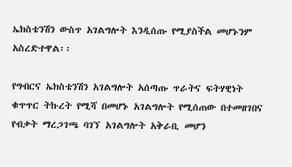ኤክስቴንሽን ውስጥ አገልግሎት እንዲሰጡ የሚያስችል መሆኑንም አስረድተዋል፡፡

የግብርና ኤክስቴንሽን አገልግሎት አሰጣጡ ጥራትና ፍትሃዊነት ቁጥጥር ትኩረት የሚሻ በመሆኑ አገልግሎት የሚሰጠው በተመዘገበና የብቃት ማረጋገጫ ባገኘ አገልግሎት አቅራቢ መሆን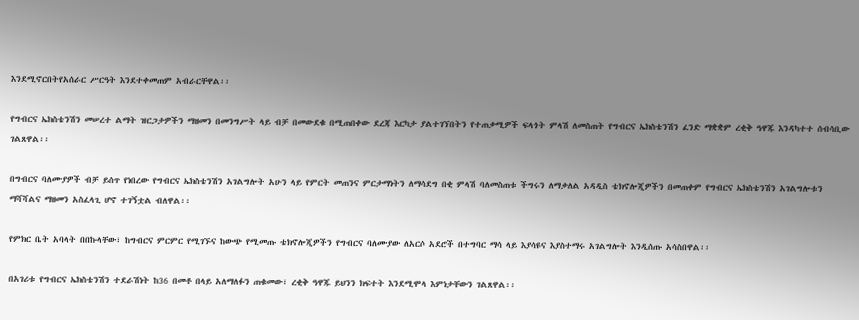እንደሚኖርበትየአሰራር ሥርዓት እንደተቀመጠም አብራርቸዋል፡፡

የግብርና ኤክስቴንሽን መሠረተ ልማት ዝርጋታዎችን ማዘመን በመንግሥት ላይ ብቻ በመውደቁ በሚጠበቀው ደረጃ እርካታ ያልተገኘበትን የተጠቃሚዎች ፍላጎት ምላሽ ለመስጠት የግብርና ኤክስቴንሽን ፈንድ ማቋቋም ረቂቅ ዓዋጁ እንዳካተተ ሰብሳቢው ገልጸዋል፡፡

በግብርና ባለሙያዎች ብቻ ይሰጥ የነበረው የግብርና ኤክስቴንሽን አገልግሎት አሁን ላይ የምርት መጠንና ምርታማነትን ለማሳደግ በቂ ምላሽ ባለመስጠቱ ችግሩን ለማቃለል አዳዲስ ቴክኖሎጂዎችን በመጠቀም የግብርና ኤክስቴንሽን አገልግሎቱን ማሻሻልና ማዘመን አስፈላጊ ሆኖ ተገኝቷል ብለዋል፡፡

የምክር ቤት አባላት በበኩላቸው፣ ከግብርና ምርምር የሚገኙና ከውጭ የሚመጡ ቴክኖሎጂዎችን የግብርና ባለሙያው ለአርሶ አደሮች በተግባር ማሳ ላይ እያሳዩና እያስተማሩ አገልግሎት እንዲሰጡ አሳስበዋል፡፡

በአገሪቱ የግብርና ኤክስቴንሽን ተደራሽነት ከ36 በመቶ በላይ አለማለፉን ጠቁመው፣ ረቂቅ ዓዋጁ ይህንን ክፍተት እንደሚሞላ እምነታቸውን ገልጸዋል፡፡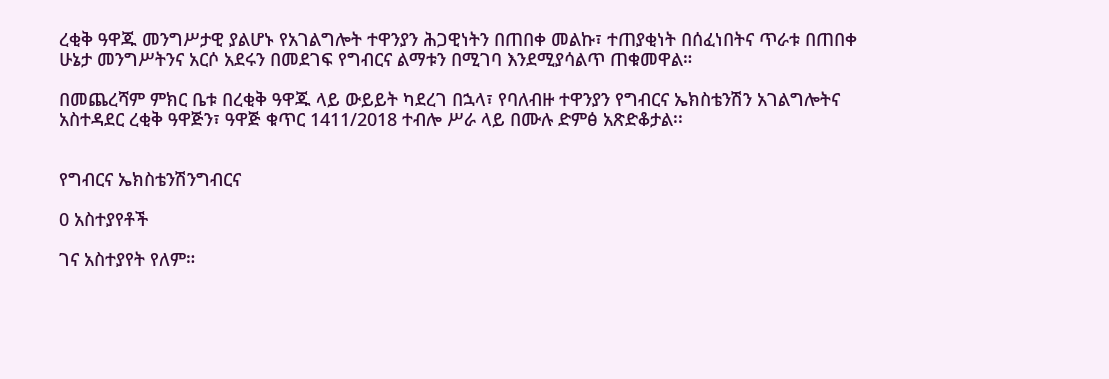ረቂቅ ዓዋጁ መንግሥታዊ ያልሆኑ የአገልግሎት ተዋንያን ሕጋዊነትን በጠበቀ መልኩ፣ ተጠያቂነት በሰፈነበትና ጥራቱ በጠበቀ ሁኔታ መንግሥትንና አርሶ አደሩን በመደገፍ የግብርና ልማቱን በሚገባ እንደሚያሳልጥ ጠቁመዋል።

በመጨረሻም ምክር ቤቱ በረቂቅ ዓዋጁ ላይ ውይይት ካደረገ በኋላ፣ የባለብዙ ተዋንያን የግብርና ኤክስቴንሽን አገልግሎትና አስተዳደር ረቂቅ ዓዋጅን፣ ዓዋጅ ቁጥር 1411/2018 ተብሎ ሥራ ላይ በሙሉ ድምፅ አጽድቆታል፡፡


የግብርና ኤክስቴንሽንግብርና

0 አስተያየቶች

ገና አስተያየት የለም።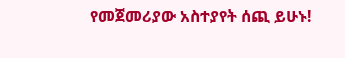የመጀመሪያው አስተያየት ሰጪ ይሁኑ!